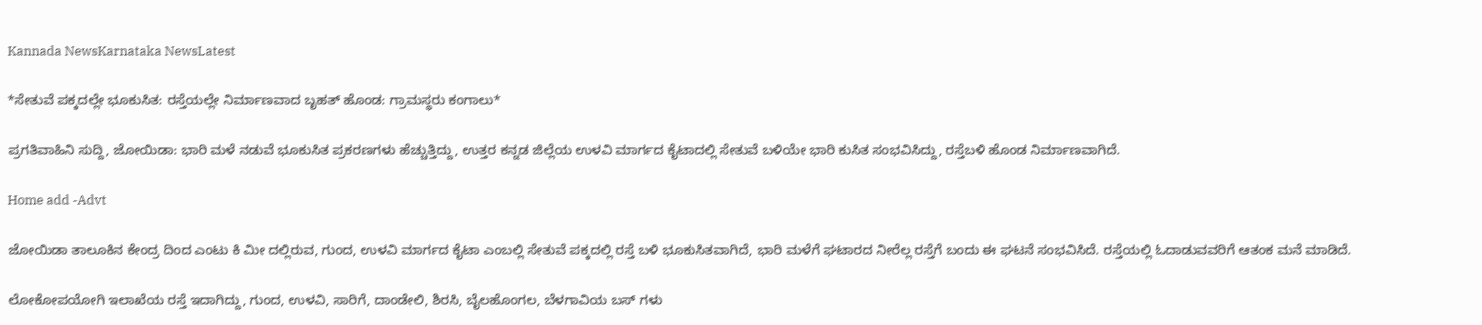Kannada NewsKarnataka NewsLatest

*ಸೇತುವೆ ಪಕ್ಕದಲ್ಲೇ ಭೂಕುಸಿತ: ರಸ್ತೆಯಲ್ಲೇ ನಿರ್ಮಾಣವಾದ ಬೃಹತ್ ಹೊಂಡ: ಗ್ರಾಮಸ್ಥರು ಕಂಗಾಲು*

ಪ್ರಗತಿವಾಹಿನಿ ಸುದ್ದಿ, ಜೋಯಿಡಾ: ಭಾರಿ ಮಳೆ ನಡುವೆ ಭೂಕುಸಿತ ಪ್ರಕರಣಗಳು ಹೆಚ್ಚುತ್ತಿದ್ದು, ಉತ್ತರ ಕನ್ನಡ ಜಿಲ್ಲೆಯ ಉಳವಿ ಮಾರ್ಗದ ಕೈಟಾದಲ್ಲಿ ಸೇತುವೆ ಬಳಿಯೇ ಭಾರಿ ಕುಸಿತ ಸಂಭವಿಸಿದ್ದು, ರಸ್ತೆಬಳಿ ಹೊಂಡ ನಿರ್ಮಾಣವಾಗಿದೆ.

Home add -Advt

ಜೋಯಿಡಾ ತಾಲೂಕಿನ ಕೇಂದ್ರ ದಿಂದ ಎಂಟು ಕಿ ಮೀ ದಲ್ಲಿರುವ, ಗುಂದ, ಉಳವಿ ಮಾರ್ಗದ ಕೈಟಾ ಎಂಬಲ್ಲಿ ಸೇತುವೆ ಪಕ್ಕದಲ್ಲಿ ರಸ್ತೆ ಬಳಿ ಭೂಕುಸಿತವಾಗಿದೆ, ಭಾರಿ ಮಳೆಗೆ ಘಟಾರದ ನೀರೆಲ್ಲ ರಸ್ತೆಗೆ ಬಂದು ಈ ಘಟನೆ ಸಂಭವಿಸಿದೆ. ರಸ್ತೆಯಲ್ಲಿ ಓದಾಡುವವರಿಗೆ ಆತಂಕ ಮನೆ ಮಾಡಿದೆ.

ಲೋಕೋಪಯೋಗಿ ಇಲಾಖೆಯ ರಸ್ತೆ ಇದಾಗಿದ್ದು, ಗುಂದ, ಉಳವಿ, ಸಾರಿಗೆ, ದಾಂಡೇಲಿ, ಶಿರಸಿ, ಬೈಲಹೊಂಗಲ, ಬೆಳಗಾವಿಯ ಬಸ್ ಗಳು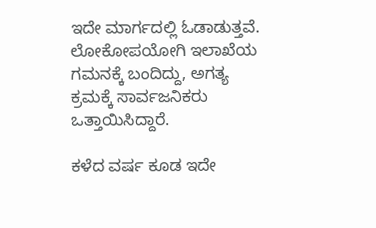ಇದೇ ಮಾರ್ಗದಲ್ಲಿ ಓಡಾಡುತ್ತವೆ. ಲೋಕೋಪಯೋಗಿ ಇಲಾಖೆಯ ಗಮನಕ್ಕೆ ಬಂದಿದ್ದು, ಅಗತ್ಯ ಕ್ರಮಕ್ಕೆ ಸಾರ್ವಜನಿಕರು ಒತ್ತಾಯಿಸಿದ್ದಾರೆ.

ಕಳೆದ ವರ್ಷ ಕೂಡ ಇದೇ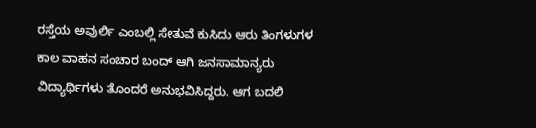ರಸ್ತೆಯ ಅವುರ್ಲಿ ಎಂಬಲ್ಲಿ ಸೇತುವೆ ಕುಸಿದು ಆರು ತಿಂಗಳುಗಳ ಕಾಲ ವಾಹನ ಸಂಚಾರ ಬಂದ್ ಆಗಿ ಜನಸಾಮಾನ್ಯರು ವಿದ್ಯಾರ್ಥಿಗಳು ತೊಂದರೆ ಅನುಭವಿಸಿದ್ದರು. ಆಗ ಬದಲಿ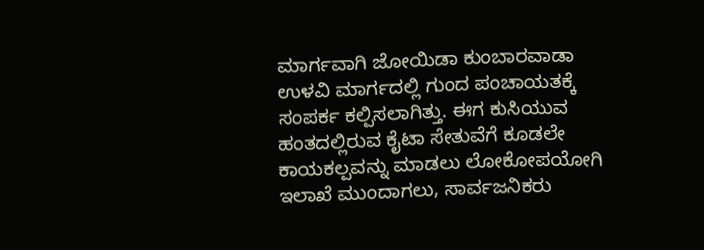ಮಾರ್ಗವಾಗಿ ಜೋಯಿಡಾ ಕುಂಬಾರವಾಡಾ ಉಳವಿ ಮಾರ್ಗದಲ್ಲಿ ಗುಂದ ಪಂಚಾಯತಕ್ಕೆ ಸಂಪರ್ಕ ಕಲ್ಪಿಸಲಾಗಿತ್ತು. ಈಗ ಕುಸಿಯುವ ಹಂತದಲ್ಲಿರುವ ಕೈಟಾ ಸೇತುವೆಗೆ ಕೂಡಲೇ ಕಾಯಕಲ್ಪವನ್ನು ಮಾಡಲು ಲೋಕೋಪಯೋಗಿ ಇಲಾಖೆ ಮುಂದಾಗಲು, ಸಾರ್ವಜನಿಕರು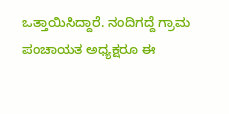ಒತ್ತಾಯಿಸಿದ್ದಾರೆ. ನಂದಿಗದ್ದೆ ಗ್ರಾಮ ಪಂಚಾಯತ ಅಧ್ಯಕ್ಷರೂ ಈ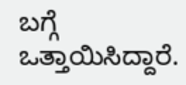ಬಗ್ಗೆ ಒತ್ತಾಯಿಸಿದ್ದಾರೆ.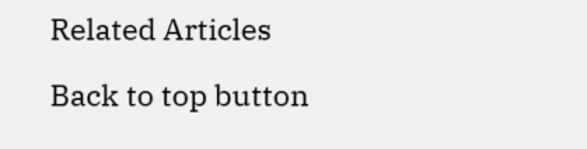Related Articles

Back to top button